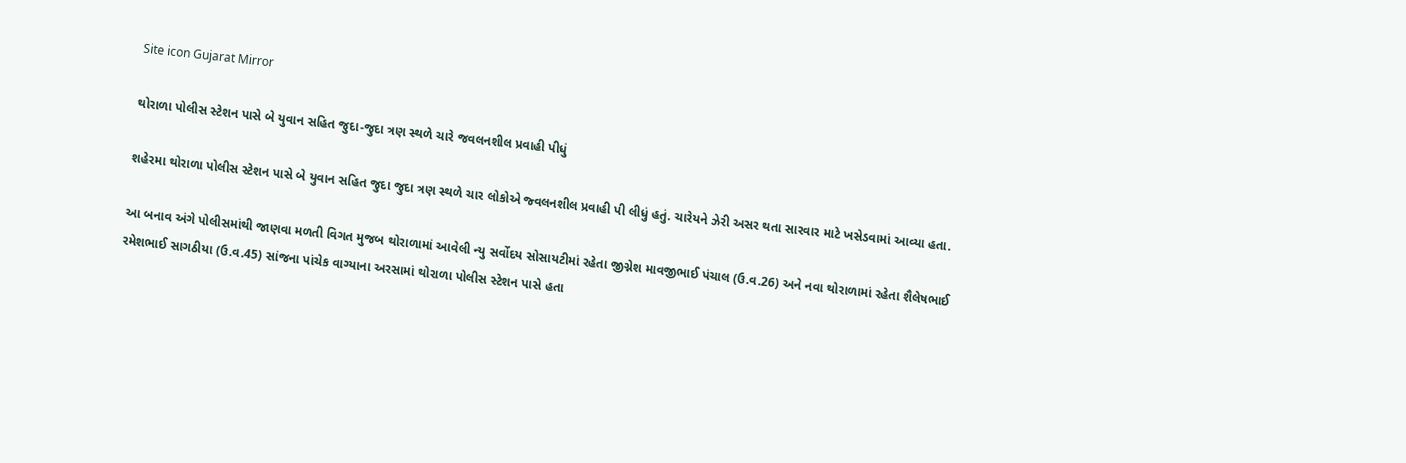Site icon Gujarat Mirror

થોરાળા પોલીસ સ્ટેશન પાસે બે યુવાન સહિત જુદા-જુદા ત્રણ સ્થળે ચારે જવલનશીલ પ્રવાહી પીધું

શહેરમા થોરાળા પોલીસ સ્ટેશન પાસે બે યુવાન સહિત જુદા જુદા ત્રણ સ્થળે ચાર લોકોએ જ્વલનશીલ પ્રવાહી પી લીધું હતું. ચારેયને ઝેરી અસર થતા સારવાર માટે ખસેડવામાં આવ્યા હતા.

આ બનાવ અંગે પોલીસમાંથી જાણવા મળતી વિગત મુજબ થોરાળામાં આવેલી ન્યુ સર્વોદય સોસાયટીમાં રહેતા જીગ્નેશ માવજીભાઈ પંચાલ (ઉ.વ.26) અને નવા થોરાળામાં રહેતા શૈલેષભાઈ રમેશભાઈ સાગઠીયા (ઉ.વ.45) સાંજના પાંચેક વાગ્યાના અરસામાં થોરાળા પોલીસ સ્ટેશન પાસે હતા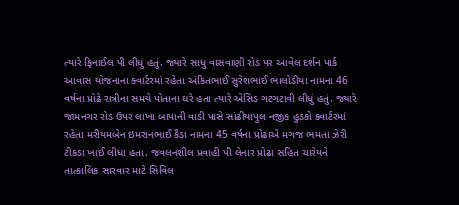ત્યારે ફિનાઈલ પી લીધું હતું. જ્યારે સાધુ વાસવાણી રોડ પર આવેલ દર્શન પાર્ક આવાસ યોજનાના ક્વાર્ટરમાં રહેતા અંકિતભાઈ સુરેશભાઈ ભાલોડીયા નામના 46 વર્ષના પ્રોઢે રાત્રીના સમયે પોતાના ઘરે હતા ત્યારે એસિડ ગટગટાવી લીધું હતું. જ્યારે જામનગર રોડ ઉપર લાખા બાપાની વાડી પાસે સાંઢીયાપુલ નજીક હુડકો ક્વાર્ટરમાં રહેતા મરીયમબેન ઇમરાનભાઈ કૈડા નામના 45 વર્ષના પ્રોઢાએ મગજ ભમતા ઝેરી ટીકડા ખાઈ લીધા હતા. જવલનશીલ પ્રવાહી પી લેનાર પ્રોઢા સહિત ચારેયને તાત્કાલિક સારવાર માટે સિવિલ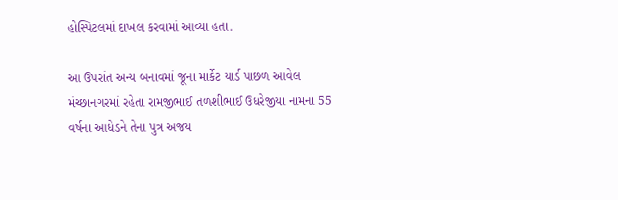હોસ્પિટલમાં દાખલ કરવામાં આવ્યા હતા.

આ ઉપરાંત અન્ય બનાવમાં જૂના માર્કેટ યાર્ડ પાછળ આવેલ મંચ્છાનગરમાં રહેતા રામજીભાઈ તળશીભાઈ ઉધરેજીયા નામના 55 વર્ષના આધેડને તેના પુત્ર અજય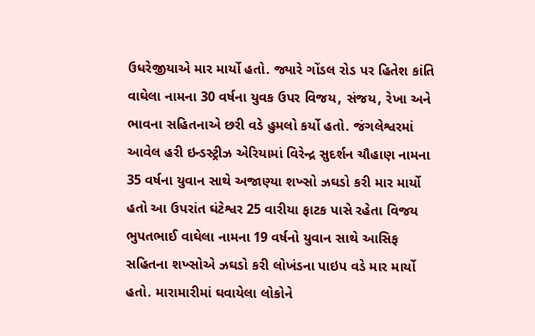ઉધરેજીયાએ માર માર્યો હતો. જ્યારે ગોંડલ રોડ પર હિતેશ કાંતિ વાઘેલા નામના 30 વર્ષના યુવક ઉપર વિજય, સંજય, રેખા અને ભાવના સહિતનાએ છરી વડે હુમલો કર્યો હતો. જંગલેશ્વરમાં આવેલ હરી ઇન્ડસ્ટ્રીઝ એરિયામાં વિરેન્દ્ર સુદર્શન ચૌહાણ નામના 35 વર્ષના યુવાન સાથે અજાણ્યા શખ્સો ઝઘડો કરી માર માર્યો હતો આ ઉપરાંત ઘંટેશ્વર 25 વારીયા ફાટક પાસે રહેતા વિજય ભુપતભાઈ વાઘેલા નામના 19 વર્ષનો યુવાન સાથે આસિફ સહિતના શખ્સોએ ઝઘડો કરી લોખંડના પાઇપ વડે માર માર્યો હતો. મારામારીમાં ઘવાયેલા લોકોને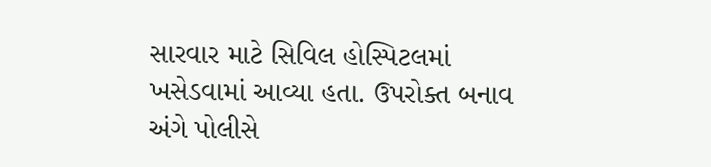સારવાર માટે સિવિલ હોસ્પિટલમાં ખસેડવામાં આવ્યા હતા. ઉપરોક્ત બનાવ અંગે પોલીસે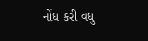નોંધ કરી વધુ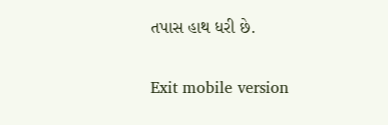તપાસ હાથ ધરી છે.

Exit mobile version